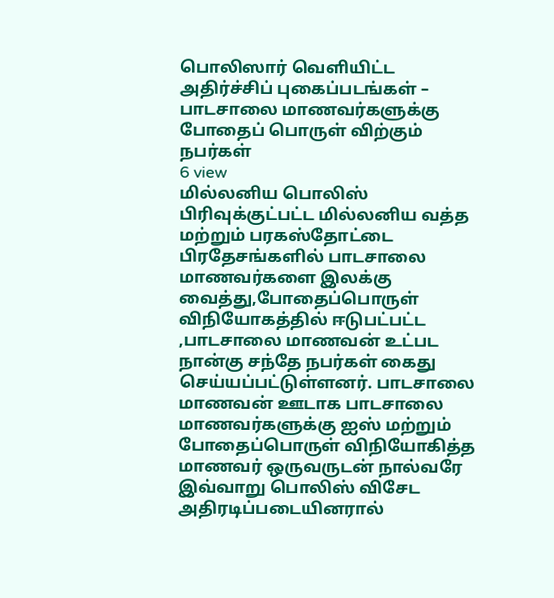பொலிஸார் வெளியிட்ட அதிர்ச்சிப் புகைப்படங்கள் – பாடசாலை மாணவர்களுக்கு போதைப் பொருள் விற்கும் நபர்கள்
6 view
மில்லனிய பொலிஸ் பிரிவுக்குட்பட்ட மில்லனிய வத்த மற்றும் பரகஸ்தோட்டை பிரதேசங்களில் பாடசாலை மாணவர்களை இலக்கு வைத்து,போதைப்பொருள் விநியோகத்தில் ஈடுபட்பட்ட ,பாடசாலை மாணவன் உட்பட நான்கு சந்தே நபர்கள் கைது செய்யப்பட்டுள்ளனர். பாடசாலை மாணவன் ஊடாக பாடசாலை மாணவர்களுக்கு ஐஸ் மற்றும் போதைப்பொருள் விநியோகித்த மாணவர் ஒருவருடன் நால்வரே இவ்வாறு பொலிஸ் விசேட அதிரடிப்படையினரால்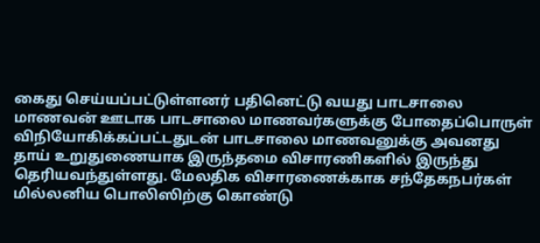கைது செய்யப்பட்டுள்ளனர் பதினெட்டு வயது பாடசாலை மாணவன் ஊடாக பாடசாலை மாணவர்களுக்கு போதைப்பொருள் விநியோகிக்கப்பட்டதுடன் பாடசாலை மாணவனுக்கு அவனது தாய் உறுதுணையாக இருந்தமை விசாரணிகளில் இருந்து தெரியவந்துள்ளது. மேலதிக விசாரணைக்காக சந்தேகநபர்கள் மில்லனிய பொலிஸிற்கு கொண்டு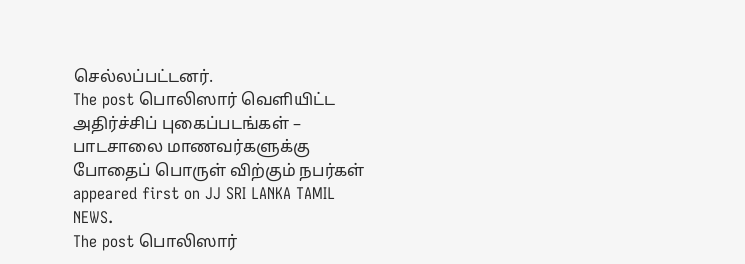செல்லப்பட்டனர்.
The post பொலிஸார் வெளியிட்ட அதிர்ச்சிப் புகைப்படங்கள் – பாடசாலை மாணவர்களுக்கு போதைப் பொருள் விற்கும் நபர்கள் appeared first on JJ SRI LANKA TAMIL NEWS.
The post பொலிஸார்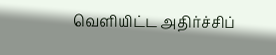வெளியிட்ட அதிர்ச்சிப்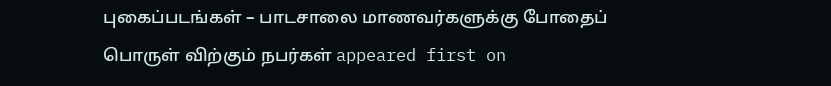புகைப்படங்கள் – பாடசாலை மாணவர்களுக்கு போதைப் பொருள் விற்கும் நபர்கள் appeared first on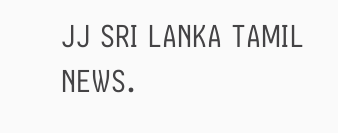JJ SRI LANKA TAMIL NEWS.